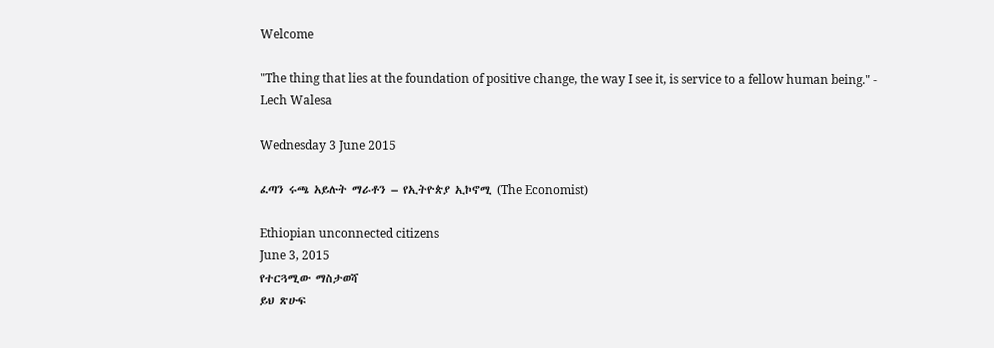Welcome

"The thing that lies at the foundation of positive change, the way I see it, is service to a fellow human being." - Lech Walesa

Wednesday 3 June 2015

ፈጣን ሩጫ አይሉት ማራቶን – የኢትዮጵያ ኢኮኖሚ (The Economist)

Ethiopian unconnected citizens
June 3, 2015
የተርጓሚው ማስታወሻ
ይህ ጽሁፍ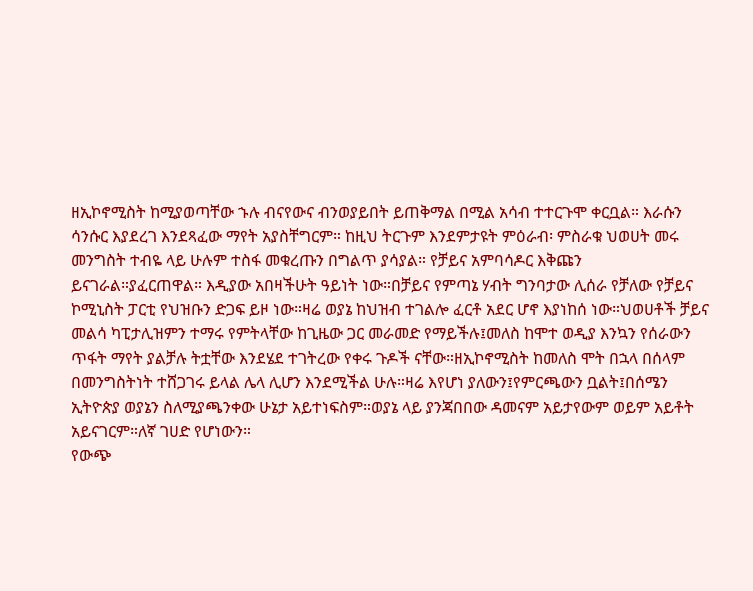ዘኢኮኖሚስት ከሚያወጣቸው ኁሉ ብናየውና ብንወያይበት ይጠቅማል በሚል አሳብ ተተርጉሞ ቀርቧል። እራሱን ሳንሱር እያደረገ እንደጻፈው ማየት አያስቸግርም። ከዚህ ትርጉም እንደምታዩት ምዕራብ፡ ምስራቁ ህወሀት መሩ መንግስት ተብዬ ላይ ሁሉም ተስፋ መቁረጡን በግልጥ ያሳያል። የቻይና አምባሳዶር እቅጩን ይናገራል።ያፈርጠዋል። እዲያው አበዛችሁት ዓይነት ነው።በቻይና የምጣኔ ሃብት ግንባታው ሊሰራ የቻለው የቻይና ኮሚኒስት ፓርቲ የህዝቡን ድጋፍ ይዞ ነው።ዛሬ ወያኔ ከህዝብ ተገልሎ ፈርቶ አደር ሆኖ እያነከሰ ነው።ህወሀቶች ቻይና መልሳ ካፒታሊዝምን ተማሩ የምትላቸው ከጊዜው ጋር መራመድ የማይችሉ፤መለስ ከሞተ ወዲያ እንኳን የሰራውን ጥፋት ማየት ያልቻሉ ትቷቸው እንደሄደ ተገትረው የቀሩ ጉዶች ናቸው።ዘኢኮኖሚስት ከመለስ ሞት በኋላ በሰላም በመንግስትነት ተሸጋገሩ ይላል ሌላ ሊሆን እንደሚችል ሁሉ።ዛሬ እየሆነ ያለውን፤የምርጫውን ቧልት፤በሰሜን ኢትዮጵያ ወያኔን ስለሚያጫንቀው ሁኔታ አይተነፍስም።ወያኔ ላይ ያንጃበበው ዳመናም አይታየውም ወይም አይቶት አይናገርም።ለኛ ገሀድ የሆነውን።
የውጭ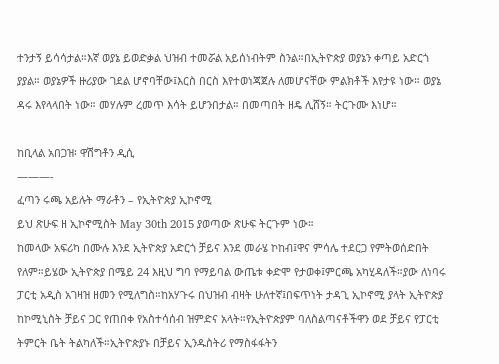ተንታኝ ይሳሳታል።እኛ ወያኔ ይወድቃል ህዝብ ተመሯል አይሰነብትም ስንል።በኢትዮጵያ ወያኔን ቀጣይ አድርጎ ያያል። ወያኔዎች ዙሪያው ገደል ሆኖባቸው፤እርስ በርስ እየተወነጃጀሉ ለመሆናቸው ምልክቶች እየታዩ ነው። ወያኔ ዳሩ እየላላበት ነው። መሃሉም ረመጥ እሳት ይሆንበታል። በመጣበት ዘዴ ሊሸኝ። ትርጉሙ እነሆ።

ከቢላል አበጋዝ፡ ዋሽግቶን ዲሲ
———-
ፈጣን ሩጫ አይሉት ማራቶን – የኢትዮጵያ ኢኮኖሚ
ይህ ጽሁፍ ዘ ኢኮኖሚስት May 30th 2015 ያወጣው ጽሁፍ ትርጉም ነው።
ከመላው አፍሪካ በሙሉ እንደ ኢትዮጵያ አድርጎ ቻይና እንደ መራሄ ኮከብ፤ዋና ምሳሌ ተደርጋ የምትወሰድበት የለም።ይሄው ኢትዮጵያ በሜይ 24 እዚህ ግባ የማይባል ውጤቱ ቀድሞ የታወቀ፤ምርጫ አካሂዳለች።ያው ለነባሩ ፓርቲ አዲስ አገዛዝ ዘመን የሚለግስ።ከአሃጉሩ በህዝብ ብዛት ሁለተኛ፤በፍጥነት ታዳጊ ኢኮኖሚ ያላት ኢትዮጵያ ከኮሚኒስት ቻይና ጋር የጠበቀ የአስተሳሰብ ዝምድና አላት።የኢትዮጵያም ባለስልጣናቶችዋን ወደ ቻይና የፓርቲ ትምርት ቤት ትልካለች።ኢትዮጵያኑ በቻይና ኢንዱስትሪ የማስፋፋትን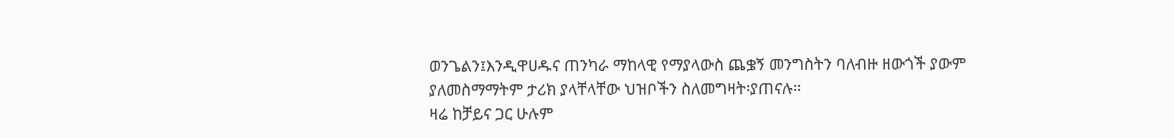ወንጌልን፤እንዲዋሀዱና ጠንካራ ማከላዊ የማያላውስ ጨቌኝ መንግስትን ባለብዙ ዘውጎች ያውም ያለመስማማትም ታሪክ ያላቸላቸው ህዝቦችን ስለመግዛት፡ያጠናሉ።
ዛሬ ከቻይና ጋር ሁሉም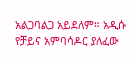አልጋባልጋ አይደለም። አዲሱ የቻይና አምባሳዶር ያለፈው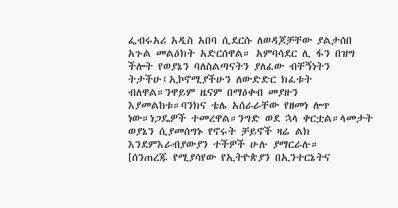ፌብሩአሪ አዲስ አበባ ሲደርሱ ለወዳጆቻቸው ያልታሰበ አጉል መልዕክት አድርሰዋል። አምባሳደር ሊ ፋን በዝግ ችሎት የወያኔን ባለስልጣናትን ያለፈው ብቸኝነትን ትታችሁ፤ኢኮኖሚያችሁን ለውድድር ክፈቱት ብለዋል።ንዋይም ዜናም በማዕቀብ መያዙን እያመልከቱ።ባንክና ቴሌ አሰራራቸው የዘመነ ሎጥ ነው።ነጋዴዎች ተመረዋል።ንግድ ወደ ኋላ ቀርቷል።ላመታት ወያኔን ሲያመሰግኑ የኖሩት ቻይኖች ዛሬ ልክ እንደምእራብያውያን ተችዎች ሁሉ ያማርራሉ።
[ሰንጠረጁ የሚያሳየው የኢትዮጵያን በኢንተርኔትና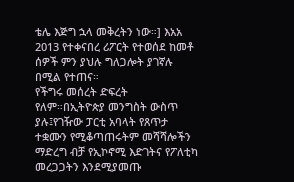ቴሌ እጅግ ኋላ መቅረትን ነው።] እአአ 2013 የተቀናበረ ሪፖርት የተወሰደ ከመቶ ሰዎች ምን ያህሉ ግለጋሎት ያገኛሉ በሚል የተጠና።
የችግሩ መሰረት ድፍረት የለም።በኢትዮጵያ መንግስት ውስጥ ያሉ፤የገዥው ፓርቲ አባላት የጸጥታ ተቋሙን የሚቆጣጠሩትም መሻሻሎችን ማድረግ ብቻ የኢኮኖሚ እድገትና የፖለቲካ መረጋጋትን እንደሚያመጡ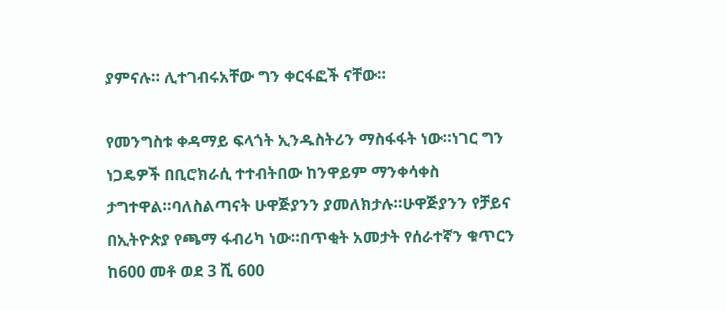ያምናሉ። ሊተገብሩአቸው ግን ቀርፋፎች ናቸው።

የመንግስቱ ቀዳማይ ፍላጎት ኢንዱስትሪን ማስፋፋት ነው።ነገር ግን ነጋዴዎች በቢሮክራሲ ተተብትበው ከንዋይም ማንቀሳቀስ ታግተዋል።ባለስልጣናት ሁዋጅያንን ያመለክታሉ።ሁዋጅያንን የቻይና በኢትዮጵያ የጫማ ፋብሪካ ነው።በጥቂት አመታት የሰራተኛን ቁጥርን ከ600 መቶ ወደ 3 ሺ 600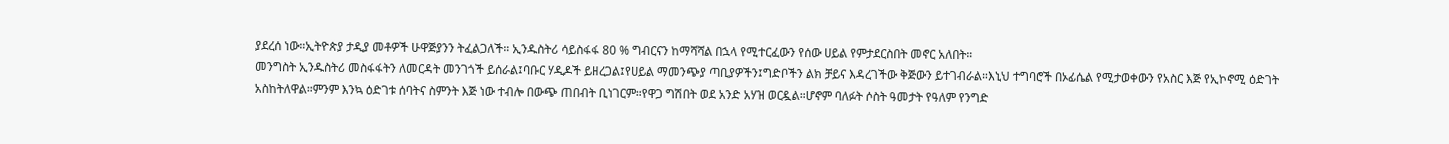ያደረሰ ነው።ኢትዮጵያ ታዲያ መቶዎች ሁዋጅያንን ትፈልጋለች። ኢንዱስትሪ ሳይስፋፋ 80 % ግብርናን ከማሻሻል በኋላ የሚተርፈውን የሰው ሀይል የምታደርስበት መኖር አለበት።
መንግስት ኢንዱስትሪ መስፋፋትን ለመርዳት መንገጎች ይሰራል፤ባቡር ሃዲዶች ይዘረጋል፤የሀይል ማመንጭያ ጣቢያዎችን፤ግድቦችን ልክ ቻይና እዳረገችው ቅጅውን ይተገብራል።እኒህ ተግባሮች በኦፊሴል የሚታወቀውን የአስር እጅ የኢኮኖሚ ዕድገት አስከትለዋል።ምንም እንኳ ዕድገቱ ሰባትና ስምንት እጅ ነው ተብሎ በውጭ ጠበብት ቢነገርም።የዋጋ ግሽበት ወደ አንድ አሃዝ ወርዷል።ሆኖም ባለፉት ሶስት ዓመታት የዓለም የንግድ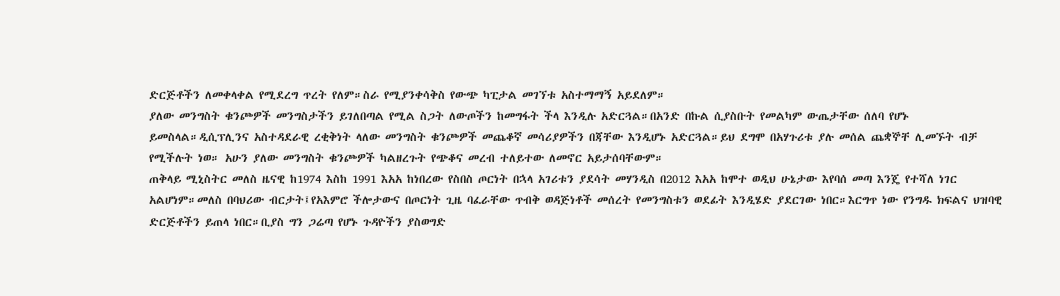ድርጅቶችን ለመቀላቀል የሚደረግ ጥረት የለም።ስራ የሚያንቀሳቅስ የውጭ ካፒታል መገኘቱ አስተማማኝ አይደለም።
ያለው መንግስት ቁንጮዎች መንግስታችን ይገለበጣል የሚል ስጋት ለውጦችን ከመግፋት ችላ እንዲሉ አድርጓል።በአንድ በኩል ሲያስቡት የመልካም ውጤታቸው ሰለባ የሆኑ ይመስላል።ዲሲፕሊንና አስተዳደራዊ ረቂቅነት ላለው መንግስት ቁንጮዎች መጨቆኛ መሳሪያዎችን በጃቸው እንዲሆኑ አድርጓል።ይህ ደግሞ በአሃጉሪቱ ያሉ መሰል ጨቋኞቸ ሊመኙት ብቻ የሚችሉት ነወ። አሁን ያለው መንግስት ቁንጮዎች ካልዘረጉት የጭቆና መረብ ተለይተው ለመኖር አይታሰባቸውም።
ጠቅላይ ሚኒስትር መለስ ዜናዊ ከ1974 እስከ 1991 እአአ ከነበረው የስበስ ጦርነት በኋላ አገሪቱን ያደሳት መሃንዲስ በ2012 እአአ ከሞተ ወዲህ ሁኔታው እየባሰ መጣ እንጄ የተሻለ ነገር አልሆነም።መለስ በባህሪው ብርታት፤የአእምሮ ችሎታውና በጦርነት ጊዜ ባፈራቸው ጥብቅ ወዳጅነቶች መሰረት የመንግስቱን ወደፊት እንዲሄድ ያደርገው ነበር።እርግጥ ነው የንግዱ ክፍልና ህዝባዊ ድርጅቶችን ይጠላ ነበር።ቢያስ ግን ጋሬጣ የሆኑ ጉዳዮችን ያስወግድ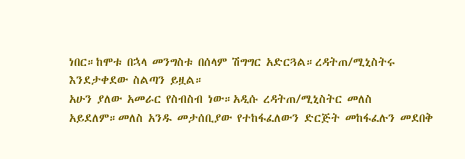ነበር።ከሞቱ በኋላ መንግስቱ በሰላም ሽግግር አድርጓል።ረዳትጠ/ሚኒስትሩ እንደታቀደው ስልጣን ይዟል።
አሁን ያለው አመራር የስብስብ ነው።አዲሱ ረዳትጠ/ሚኒስትር መለስ አይደለም።መለስ አንዱ መታሰቢያው የተከፋፈለውን ድርጅት መከፋፈሉን መደበቅ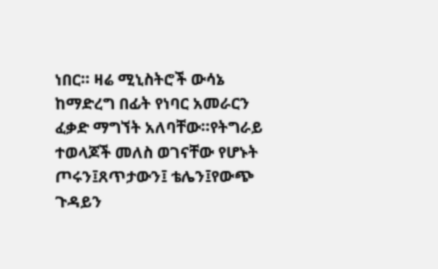ነበር። ዛሬ ሚኒስትሮች ውሳኔ ከማድረግ በፊት የነባር አመራርን ፈቃድ ማግኘት አለባቸው።የትግራይ ተወላጆች መለስ ወገናቸው የሆኑት ጦሩን፤ጸጥታውን፤ ቴሌን፤የውጭ ጉዳይን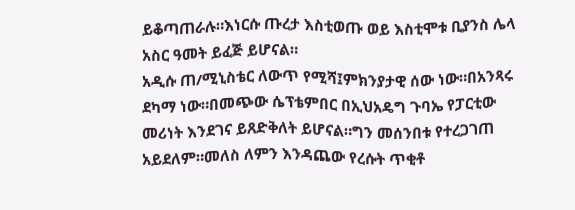ይቆጣጠራሉ።እነርሱ ጡረታ እስቲወጡ ወይ እስቲሞቱ ቢያንስ ሌላ አስር ዓመት ይፈጅ ይሆናል።
አዲሱ ጠ/ሚኒስቴር ለውጥ የሚሻ፤ምክንያታዊ ሰው ነው።በአንጻሩ ደካማ ነው።በመጭው ሴፕቴምበር በኢህአዴግ ጉባኤ የፓርቲው መሪነት እንደገና ይጸድቅለት ይሆናል።ግን መሰንበቱ የተረጋገጠ አይደለም።መለስ ለምን እንዳጨው የረሱት ጥቂቶ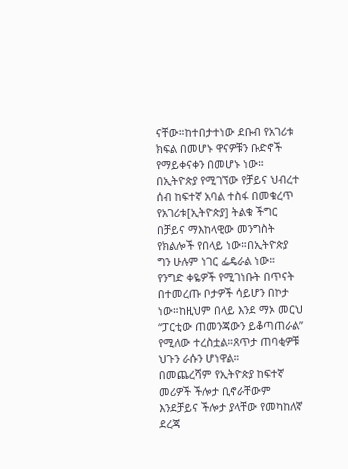ናቸው።ከተበታተነው ደቡብ የአገሪቱ ክፍል በመሆኑ ዋናዎቹን ቡድኖች የማይቀናቀን በመሆኑ ነው።
በኢትዮጵያ የሚገኘው የቻይና ህብረተ ሰብ ከፍተኛ አባል ተስፋ በመቁረጥ የአገሪቱ[ኢትዮጵያ] ትልቁ ችግር በቻይና ማእከላዊው መንግስት የክልሎች የበላይ ነው።በኢትዮጵያ ግን ሁሉም ነገር ፌዴራል ነው። የንግድ ቀዬዎች የሚገነቡት በጥናት በተመረጡ ቦታዎች ሳይሆን በኮታ ነው።ከዚህም በላይ እንደ ማኦ መርህ “ፓርቲው ጠመንጃውን ይቆጣጠራል” የሚለው ተረስቷል።ጸጥታ ጠባቂዎቹ ህጉን ራሱን ሆነዋል።
በመጨረሻም የኢትዮጵያ ከፍተኛ መሪዎች ችሎታ ቢኖራቸውም እንደቻይና ችሎታ ያላቸው የመካከለኛ ደረጃ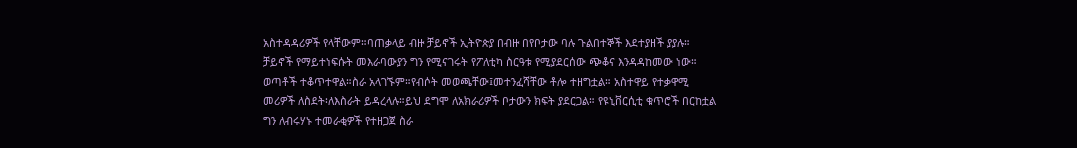አስተዳዳሪዎች የላቸውም።ባጠቃላይ ብዙ ቻይኖች ኢትዮጵያ በብዙ በየቦታው ባሉ ጉልበተኞች እደተያዘች ያያሉ።
ቻይኖች የማይተነፍሱት መእራባውያን ግን የሚናገሩት የፖለቲካ ስርዓቱ የሚያደርሰው ጭቆና እንዳዳከመው ነው። ወጣቶች ተቆጥተዋል።ስራ አላገኙም።የብሶት መወጫቸው፤መተንፈሻቸው ቶሎ ተዘግቷል። አስተዋይ የተቃዋሚ መሪዎች ለስደት፡ለእስራት ይዳረላሉ።ይህ ደግሞ ለአክራሪዎች ቦታውን ክፍት ያደርጋል። የዩኒቨርሲቲ ቁጥሮች በርከቷል ግን ለብሩሃኑ ተመራቂዎች የተዘጋጀ ስራ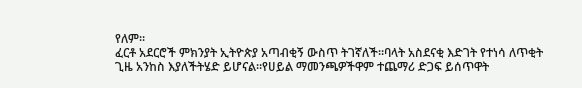የለም።
ፈርቶ አደርሮች ምክንያት ኢትዮጵያ አጣብቂኝ ውስጥ ትገኛለች።ባላት አስደናቂ እድገት የተነሳ ለጥቂት ጊዜ አንከስ እያለችትሄድ ይሆናል።የሀይል ማመንጫዎችዋም ተጨማሪ ድጋፍ ይሰጥዋት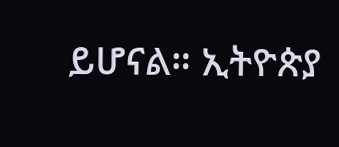ይሆናል። ኢትዮጵያ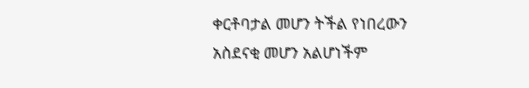ቀርቶባታል መሆን ትችል የነበረውን አስደናቂ መሆን አልሆነችም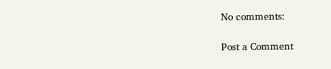No comments:

Post a Comment